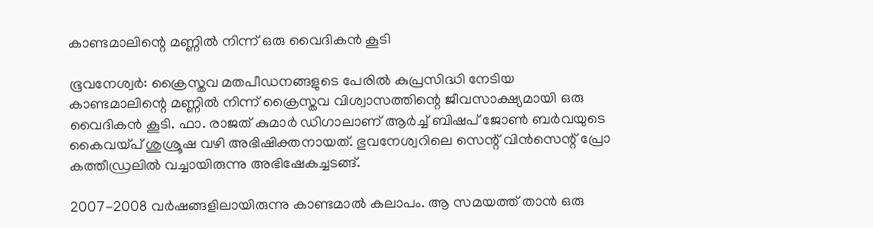കാണ്ടമാലിന്റെ മണ്ണില്‍ നിന്ന് ഒരു വൈദികന്‍ കൂടി

ഭൂവനേശ്വര്‍: ക്രൈസ്തവ മതപീഡനങ്ങളുടെ പേരില്‍ കുപ്രസിദ്ധി നേടിയ കാണ്ടമാലിന്റെ മണ്ണില്‍ നിന്ന് ക്രൈസ്തവ വിശ്വാസത്തിന്റെ ജീവസാക്ഷ്യമായി ഒരു വൈദികന്‍ കൂടി. ഫാ. രാജത് കുമാര്‍ ഡിഗാലാണ് ആര്‍ച്ച് ബിഷപ് ജോണ്‍ ബര്‍വയുടെ കൈവയ്പ് ശുശ്രൂഷ വഴി അഭിഷിക്തനായത്. ഭുവനേശ്വറിലെ സെന്റ് വിന്‍സെന്റ് പ്രോ കത്തീഡ്രലില്‍ വച്ചായിരുന്നു അഭിഷേകച്ചടങ്ങ്.

2007-2008 വര്‍ഷങ്ങളിലായിരുന്നു കാണ്ടമാല്‍ കലാപം. ആ സമയത്ത് താന്‍ ഒരു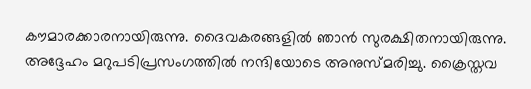കൗമാരക്കാരനായിരുന്നു. ദൈവകരങ്ങളില്‍ ഞാന്‍ സുരക്ഷിതനായിരുന്നു. അദ്ദേഹം മറുപടിപ്രസംഗത്തില്‍ നന്ദിയോടെ അനുസ്മരിച്ചു. ക്രൈസ്തവ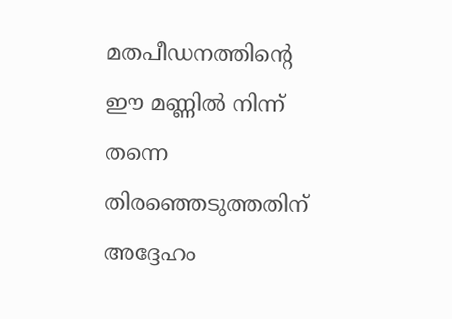മതപീഡനത്തിന്റെ ഈ മണ്ണില്‍ നിന്ന് തന്നെ തിരഞ്ഞെടുത്തതിന് അദ്ദേഹം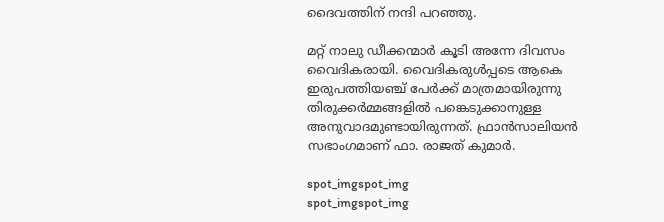ദൈവത്തിന് നന്ദി പറഞ്ഞു.

മറ്റ് നാലു ഡീക്കന്മാര്‍ കൂടി അന്നേ ദിവസം വൈദികരായി. വൈദികരുള്‍പ്പടെ ആകെ ഇരുപത്തിയഞ്ച് പേര്‍ക്ക് മാത്രമായിരുന്നു തിരുക്കര്‍മ്മങ്ങളില്‍ പങ്കെടുക്കാനുള്ള അനുവാദമുണ്ടായിരുന്നത്. ഫ്രാന്‍സാലിയന്‍ സഭാംഗമാണ് ഫാ. രാജത് കുമാര്‍.

spot_imgspot_img
spot_imgspot_img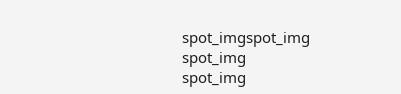spot_imgspot_img
spot_img
spot_img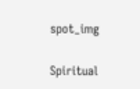spot_img

Spiritual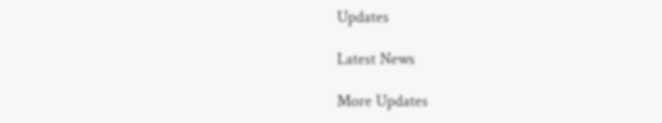Updates

Latest News

More Updates